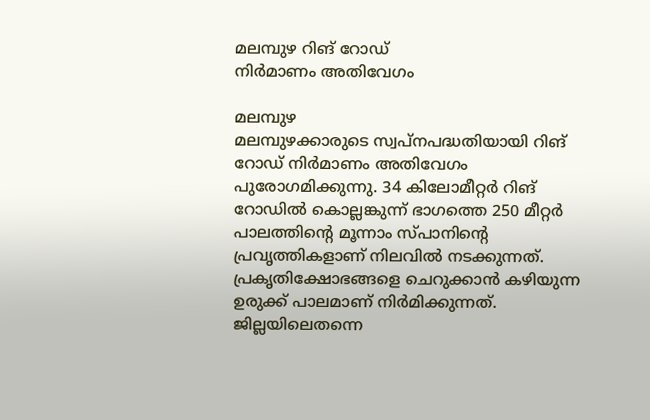മലമ്പുഴ റിങ് റോഡ്
നിർമാണം അതിവേഗം

മലമ്പുഴ
മലമ്പുഴക്കാരുടെ സ്വപ്നപദ്ധതിയായി റിങ് റോഡ് നിർമാണം അതിവേഗം പുരോഗമിക്കുന്നു. 34 കിലോമീറ്റർ റിങ് റോഡിൽ കൊല്ലങ്കുന്ന് ഭാഗത്തെ 250 മീറ്റർ പാലത്തിന്റെ മൂന്നാം സ്പാനിന്റെ പ്രവൃത്തികളാണ് നിലവിൽ നടക്കുന്നത്. പ്രകൃതിക്ഷോഭങ്ങളെ ചെറുക്കാൻ കഴിയുന്ന ഉരുക്ക് പാലമാണ് നിർമിക്കുന്നത്. ജില്ലയിലെതന്നെ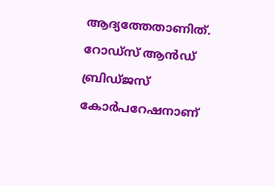ആദ്യത്തേതാണിത്. റോഡ്സ് ആൻഡ് ബ്രിഡ്ജസ് കോർപറേഷനാണ്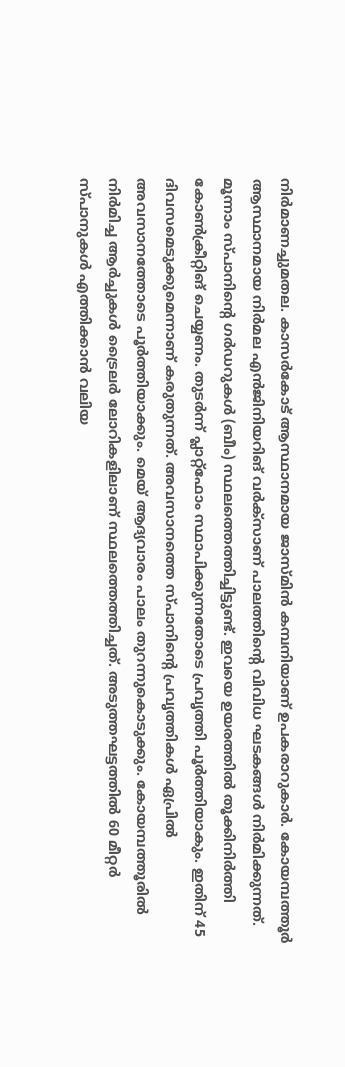നിർമാണച്ചുമതല. കാസർകോട് ആസ്ഥാനമായ ജാസ്മിൻ കമ്പനിയാണ് ഉപകരാറുകാർ. കോയമ്പത്തൂർ ആസ്ഥാനമായ നിർമല എൻജിനിയറിങ് വർക്സാണ് പാലത്തിന്റെ വിവിധ ഘടകങ്ങൾ നിർമിക്കുന്നത്. മൂന്നാം സ്പാനിന്റെ ഗർഡറുകൾ (ബീം) സ്ഥലത്തെത്തിച്ചിട്ടുണ്ട്. ഇവയെ ഉയരത്തിൽ തൂക്കിനിർത്തി കോൺക്രീറ്റിങ് ചെയ്യണം. തുടർന്ന് പ്ലാറ്റ്ഫോം സ്ഥാപിക്കുന്നതോടെ പ്രവൃത്തി പൂർത്തിയാകും. ഇതിന് 45 ദിവസമെടുക്കുമെന്നാണ് കരുതുന്നത്. അവസാനത്തെ സ്പാനിന്റെ പ്രവൃത്തികൾ ഏപ്രിൽ അവസാനത്തോടെ പൂർത്തിയാക്കും. മെയ് ആദ്യവാരം പാലം തുറന്നുകൊടുക്കും. കോയമ്പത്തൂരിൽ നിർമിച്ച ആർച്ചുകൾ ട്രൈലർ ലോറികളിലാണ് സ്ഥലത്തെത്തിച്ചത്. അടുത്തഘട്ടത്തിൽ 60 മീറ്റർ സ്പാനുകൾ എത്തിക്കാൻ വലിയ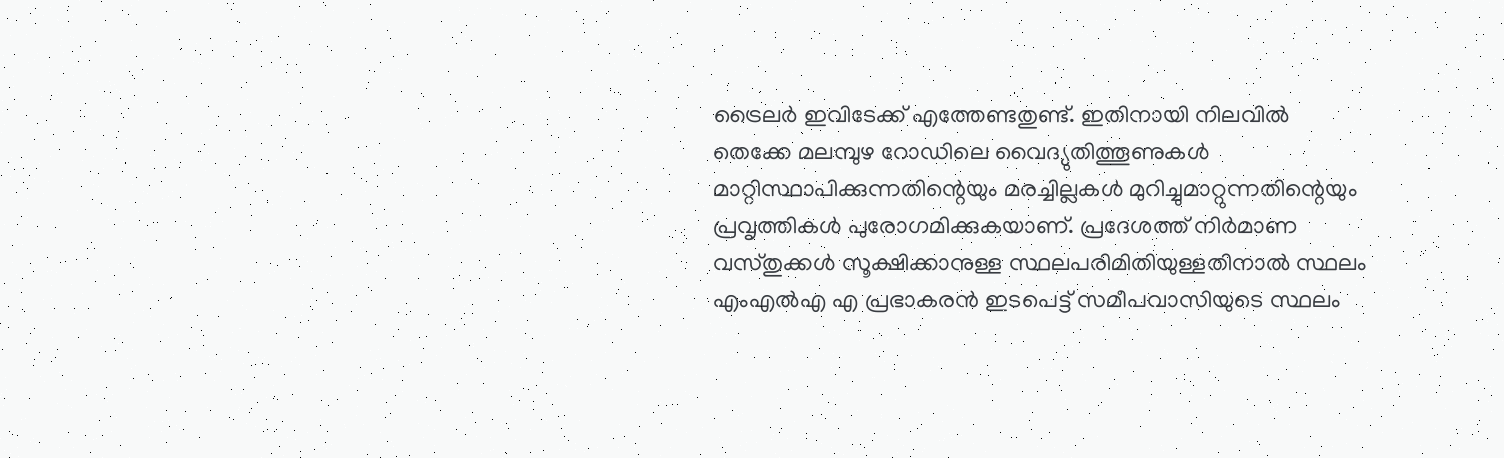ട്രൈലർ ഇവിടേക്ക് എത്തേണ്ടതുണ്ട്. ഇതിനായി നിലവിൽ തെക്കേ മലമ്പുഴ റോഡിലെ വൈദ്യുതിത്തൂണുകൾ മാറ്റിസ്ഥാപിക്കുന്നതിന്റെയും മരച്ചില്ലകൾ മുറിച്ചുമാറ്റുന്നതിന്റെയും പ്രവൃത്തികൾ പുരോഗമിക്കുകയാണ്. പ്രദേശത്ത് നിർമാണ വസ്തുക്കൾ സൂക്ഷിക്കാനുള്ള സ്ഥലപരിമിതിയുള്ളതിനാൽ സ്ഥലം എംഎൽഎ എ പ്രഭാകരൻ ഇടപെട്ട് സമീപവാസിയുടെ സ്ഥലം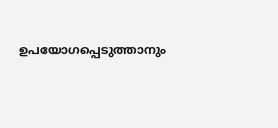ഉപയോഗപ്പെടുത്താനും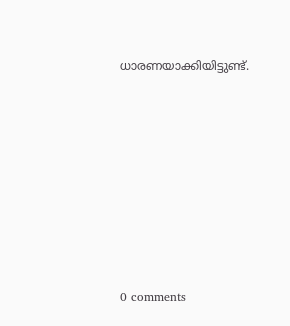ധാരണയാക്കിയിട്ടുണ്ട്.










0 comments